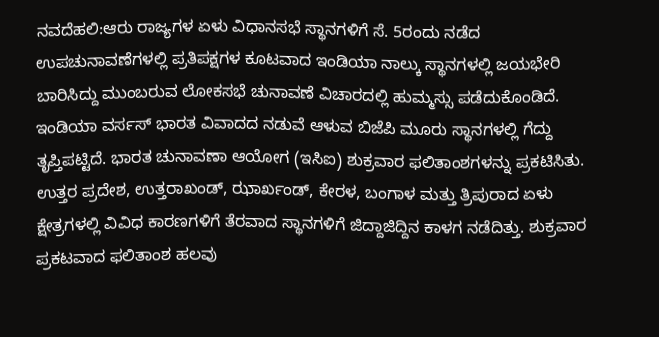ನವದೆಹಲಿ:ಆರು ರಾಜ್ಯಗಳ ಏಳು ವಿಧಾನಸಭೆ ಸ್ಥಾನಗಳಿಗೆ ಸೆ. 5ರಂದು ನಡೆದ ಉಪಚುನಾವಣೆಗಳಲ್ಲಿ ಪ್ರತಿಪಕ್ಷಗಳ ಕೂಟವಾದ ಇಂಡಿಯಾ ನಾಲ್ಕು ಸ್ಥಾನಗಳಲ್ಲಿ ಜಯಭೇರಿ ಬಾರಿಸಿದ್ದು ಮುಂಬರುವ ಲೋಕಸಭೆ ಚುನಾವಣೆ ವಿಚಾರದಲ್ಲಿ ಹುಮ್ಮಸ್ಸು ಪಡೆದುಕೊಂಡಿದೆ. ಇಂಡಿಯಾ ವರ್ಸಸ್ ಭಾರತ ವಿವಾದದ ನಡುವೆ ಆಳುವ ಬಿಜೆಪಿ ಮೂರು ಸ್ಥಾನಗಳಲ್ಲಿ ಗೆದ್ದು ತೃಪ್ತಿಪಟ್ಟಿದೆ. ಭಾರತ ಚುನಾವಣಾ ಆಯೋಗ (ಇಸಿಐ) ಶುಕ್ರವಾರ ಫಲಿತಾಂಶಗಳನ್ನು ಪ್ರಕಟಿಸಿತು.
ಉತ್ತರ ಪ್ರದೇಶ, ಉತ್ತರಾಖಂಡ್, ಝಾರ್ಖಂಡ್, ಕೇರಳ, ಬಂಗಾಳ ಮತ್ತು ತ್ರಿಪುರಾದ ಏಳು ಕ್ಷೇತ್ರಗಳಲ್ಲಿ ವಿವಿಧ ಕಾರಣಗಳಿಗೆ ತೆರವಾದ ಸ್ಥಾನಗಳಿಗೆ ಜಿದ್ದಾಜಿದ್ದಿನ ಕಾಳಗ ನಡೆದಿತ್ತು. ಶುಕ್ರವಾರ ಪ್ರಕಟವಾದ ಫಲಿತಾಂಶ ಹಲವು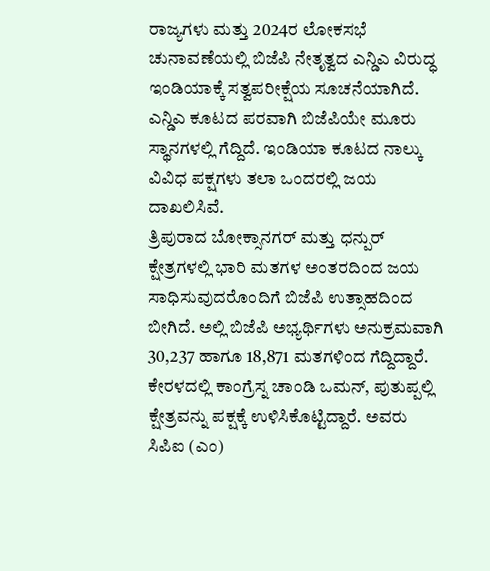ರಾಜ್ಯಗಳು ಮತ್ತು 2024ರ ಲೋಕಸಭೆ ಚುನಾವಣೆಯಲ್ಲಿ ಬಿಜೆಪಿ ನೇತೃತ್ವದ ಎನ್ಡಿಎ ವಿರುದ್ಧ ಇಂಡಿಯಾಕ್ಕೆ ಸತ್ವಪರೀಕ್ಷೆಯ ಸೂಚನೆಯಾಗಿದೆ. ಎನ್ಡಿಎ ಕೂಟದ ಪರವಾಗಿ ಬಿಜೆಪಿಯೇ ಮೂರು ಸ್ಥಾನಗಳಲ್ಲಿ ಗೆದ್ದಿದೆ. ಇಂಡಿಯಾ ಕೂಟದ ನಾಲ್ಕು ವಿವಿಧ ಪಕ್ಷಗಳು ತಲಾ ಒಂದರಲ್ಲಿ ಜಯ ದಾಖಲಿಸಿವೆ.
ತ್ರಿಪುರಾದ ಬೋಕ್ಸಾನಗರ್ ಮತ್ತು ಧನ್ಪುರ್ ಕ್ಷೇತ್ರಗಳಲ್ಲಿ ಭಾರಿ ಮತಗಳ ಅಂತರದಿಂದ ಜಯ ಸಾಧಿಸುವುದರೊಂದಿಗೆ ಬಿಜೆಪಿ ಉತ್ಸಾಹದಿಂದ ಬೀಗಿದೆ. ಅಲ್ಲಿ ಬಿಜೆಪಿ ಅಭ್ಯರ್ಥಿಗಳು ಅನುಕ್ರಮವಾಗಿ 30,237 ಹಾಗೂ 18,871 ಮತಗಳಿಂದ ಗೆದ್ದಿದ್ದಾರೆ.
ಕೇರಳದಲ್ಲಿ ಕಾಂಗ್ರೆಸ್ನ ಚಾಂಡಿ ಒಮನ್, ಪುತುಪ್ಪಲ್ಲಿ ಕ್ಷೇತ್ರವನ್ನು ಪಕ್ಷಕ್ಕೆ ಉಳಿಸಿಕೊಟ್ಟಿದ್ದಾರೆ. ಅವರು ಸಿಪಿಐ (ಎಂ)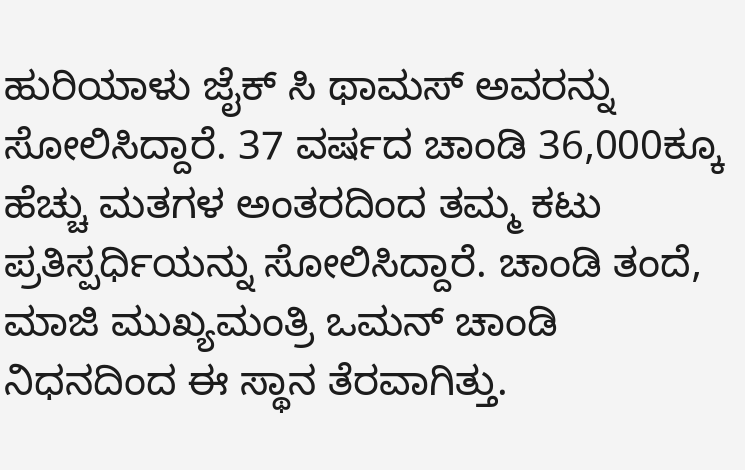ಹುರಿಯಾಳು ಜೈಕ್ ಸಿ ಥಾಮಸ್ ಅವರನ್ನು ಸೋಲಿಸಿದ್ದಾರೆ. 37 ವರ್ಷದ ಚಾಂಡಿ 36,000ಕ್ಕೂ ಹೆಚ್ಚು ಮತಗಳ ಅಂತರದಿಂದ ತಮ್ಮ ಕಟು ಪ್ರತಿಸ್ಪರ್ಧಿಯನ್ನು ಸೋಲಿಸಿದ್ದಾರೆ. ಚಾಂಡಿ ತಂದೆ, ಮಾಜಿ ಮುಖ್ಯಮಂತ್ರಿ ಒಮನ್ ಚಾಂಡಿ ನಿಧನದಿಂದ ಈ ಸ್ಥಾನ ತೆರವಾಗಿತ್ತು.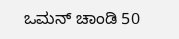ಒಮನ್ ಚಾಂಡಿ 50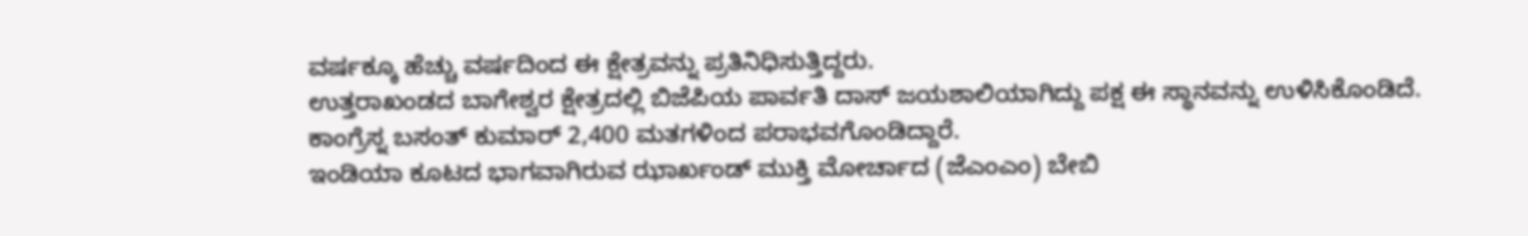ವರ್ಷಕ್ಕೂ ಹೆಚ್ಚು ವರ್ಷದಿಂದ ಈ ಕ್ಷೇತ್ರವನ್ನು ಪ್ರತಿನಿಧಿಸುತ್ತಿದ್ದರು.
ಉತ್ತರಾಖಂಡದ ಬಾಗೇಶ್ವರ ಕ್ಷೇತ್ರದಲ್ಲಿ ಬಿಜೆಪಿಯ ಪಾರ್ವತಿ ದಾಸ್ ಜಯಶಾಲಿಯಾಗಿದ್ದು ಪಕ್ಷ ಈ ಸ್ಥಾನವನ್ನು ಉಳಿಸಿಕೊಂಡಿದೆ. ಕಾಂಗ್ರೆಸ್ನ ಬಸಂತ್ ಕುಮಾರ್ 2,400 ಮತಗಳಿಂದ ಪರಾಭವಗೊಂಡಿದ್ದಾರೆ.
ಇಂಡಿಯಾ ಕೂಟದ ಭಾಗವಾಗಿರುವ ಝಾರ್ಖಂಡ್ ಮುಕ್ತಿ ಮೋರ್ಚಾದ (ಜೆಎಂಎಂ) ಬೇಬಿ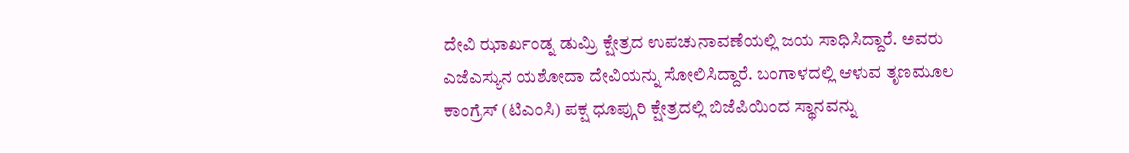ದೇವಿ ಝಾರ್ಖಂಡ್ನ ಡುಮ್ರಿ ಕ್ಷೇತ್ರದ ಉಪಚುನಾವಣೆಯಲ್ಲಿ ಜಯ ಸಾಧಿಸಿದ್ದಾರೆ. ಅವರು ಎಜೆಎಸ್ಯುನ ಯಶೋದಾ ದೇವಿಯನ್ನು ಸೋಲಿಸಿದ್ದಾರೆ. ಬಂಗಾಳದಲ್ಲಿ ಆಳುವ ತೃಣಮೂಲ ಕಾಂಗ್ರೆಸ್ (ಟಿಎಂಸಿ) ಪಕ್ಷ ಧೂಪ್ಗುರಿ ಕ್ಷೇತ್ರದಲ್ಲಿ ಬಿಜೆಪಿಯಿಂದ ಸ್ಥಾನವನ್ನು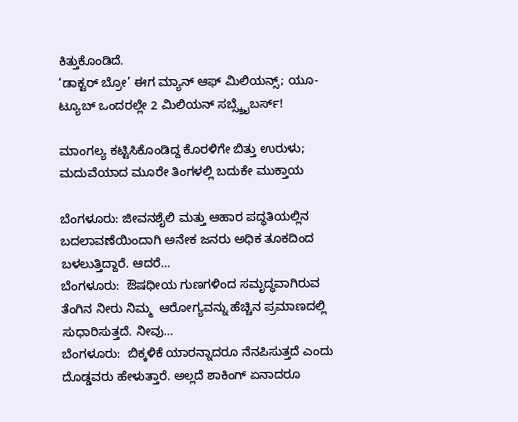ಕಿತ್ತುಕೊಂಡಿದೆ.
‘ಡಾಕ್ಟರ್ ಬ್ರೋ’ ಈಗ ಮ್ಯಾನ್ ಆಫ್ ಮಿಲಿಯನ್ಸ್; ಯೂ-ಟ್ಯೂಬ್ ಒಂದರಲ್ಲೇ 2 ಮಿಲಿಯನ್ ಸಬ್ಸ್ಕ್ರೈಬರ್ಸ್!

ಮಾಂಗಲ್ಯ ಕಟ್ಟಿಸಿಕೊಂಡಿದ್ದ ಕೊರಳಿಗೇ ಬಿತ್ತು ಉರುಳು; ಮದುವೆಯಾದ ಮೂರೇ ತಿಂಗಳಲ್ಲಿ ಬದುಕೇ ಮುಕ್ತಾಯ

ಬೆಂಗಳೂರು: ಜೀವನಶೈಲಿ ಮತ್ತು ಆಹಾರ ಪದ್ಧತಿಯಲ್ಲಿನ ಬದಲಾವಣೆಯಿಂದಾಗಿ ಅನೇಕ ಜನರು ಅಧಿಕ ತೂಕದಿಂದ ಬಳಲುತ್ತಿದ್ದಾರೆ. ಆದರೆ…
ಬೆಂಗಳೂರು:  ಔಷಧೀಯ ಗುಣಗಳಿಂದ ಸಮೃದ್ಧವಾಗಿರುವ ತೆಂಗಿನ ನೀರು ನಿಮ್ಮ  ಆರೋಗ್ಯವನ್ನು ಹೆಚ್ಚಿನ ಪ್ರಮಾಣದಲ್ಲಿ ಸುಧಾರಿಸುತ್ತದೆ. ನೀವು…
ಬೆಂಗಳೂರು:  ಬಿಕ್ಕಳಿಕೆ ಯಾರನ್ನಾದರೂ ನೆನಪಿಸುತ್ತದೆ ಎಂದು ದೊಡ್ಡವರು ಹೇಳುತ್ತಾರೆ. ಅಲ್ಲದೆ ಶಾಕಿಂಗ್ ಏನಾದರೂ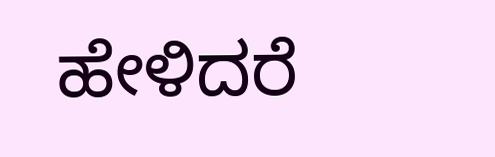ಹೇಳಿದರೆ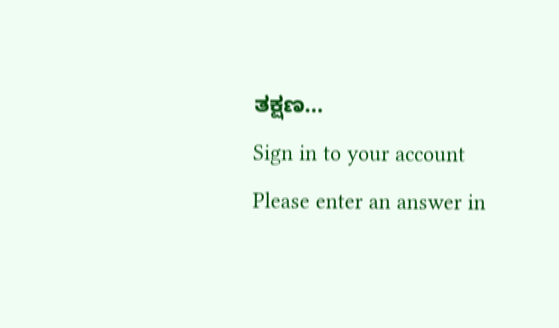ತಕ್ಷಣ…
Sign in to your account
Please enter an answer in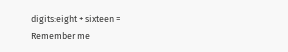digits:eight + sixteen =
Remember me